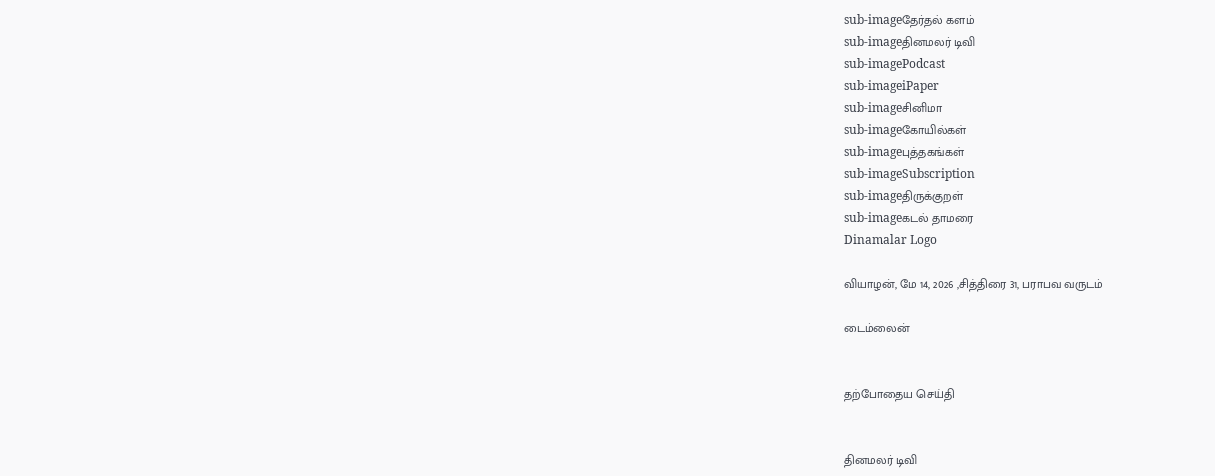sub-imageதேர்தல் களம்
sub-imageதினமலர் டிவி
sub-imagePodcast
sub-imageiPaper
sub-imageசினிமா
sub-imageகோயில்கள்
sub-imageபுத்தகங்கள்
sub-imageSubscription
sub-imageதிருக்குறள்
sub-imageகடல் தாமரை
Dinamalar Logo

வியாழன், மே 14, 2026 ,சித்திரை 31, பராபவ வருடம்

டைம்லைன்


தற்போதைய செய்தி


தினமலர் டிவி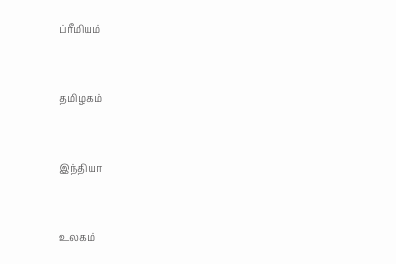ப்ரீமியம்


தமிழகம்


இந்தியா


உலகம்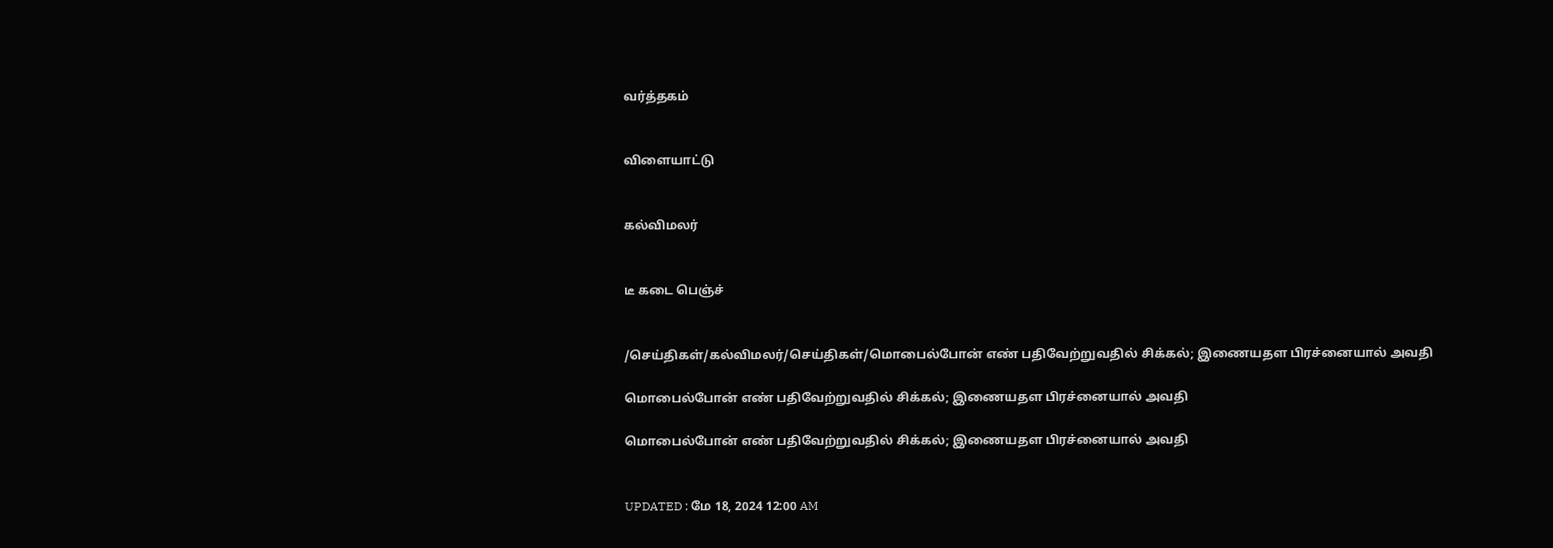வர்த்தகம்


விளையாட்டு


கல்விமலர்


டீ கடை பெஞ்ச்


/செய்திகள்/கல்விமலர்/செய்திகள்/மொபைல்போன் எண் பதிவேற்றுவதில் சிக்கல்; இணையதள பிரச்னையால் அவதி

மொபைல்போன் எண் பதிவேற்றுவதில் சிக்கல்; இணையதள பிரச்னையால் அவதி

மொபைல்போன் எண் பதிவேற்றுவதில் சிக்கல்; இணையதள பிரச்னையால் அவதி


UPDATED : மே 18, 2024 12:00 AM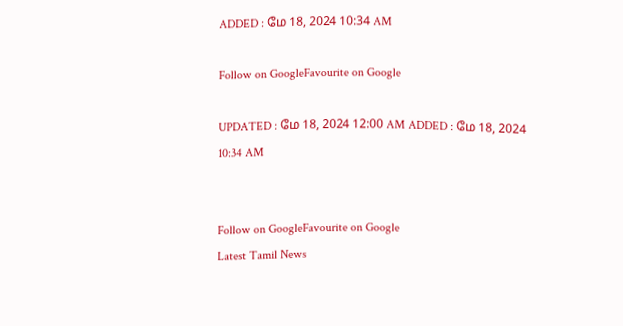ADDED : மே 18, 2024 10:34 AM

Follow on GoogleFavourite on Google

UPDATED : மே 18, 2024 12:00 AM ADDED : மே 18, 2024 10:34 AM


Follow on GoogleFavourite on Google
Latest Tamil News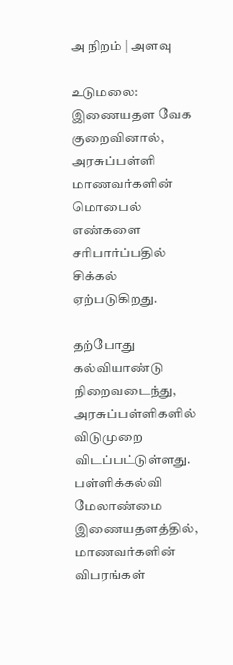அ நிறம் | அளவு

உடுமலை:
இணையதள வேக குறைவினால், அரசுப்பள்ளி மாணவர்களின் மொபைல் எண்களை சரிபார்ப்பதில் சிக்கல் ஏற்படுகிறது.

தற்போது கல்வியாண்டு நிறைவடைந்து, அரசுப்பள்ளிகளில் விடுமுறை விடப்பட்டுள்ளது. பள்ளிக்கல்வி மேலாண்மை இணையதளத்தில், மாணவர்களின் விபரங்கள்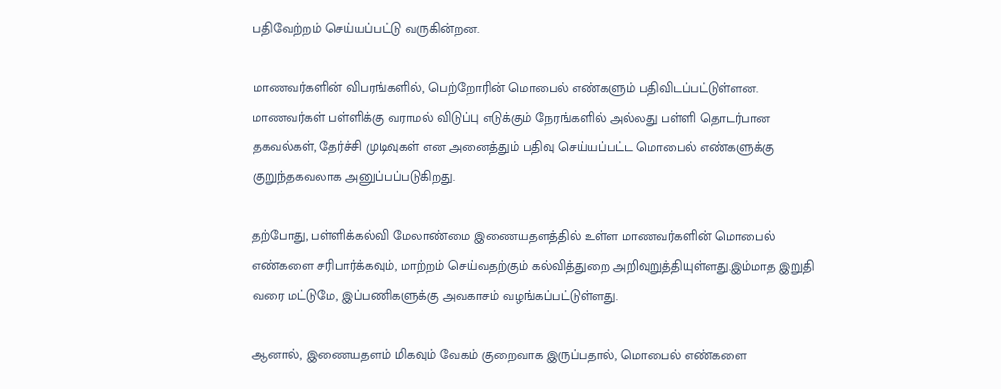பதிவேற்றம் செய்யப்பட்டு வருகின்றன.

மாணவர்களின் விபரங்களில், பெற்றோரின் மொபைல் எண்களும் பதிவிடப்பட்டுள்ளன. மாணவர்கள் பள்ளிக்கு வராமல் விடுப்பு எடுக்கும் நேரங்களில் அல்லது பள்ளி தொடர்பான தகவல்கள், தேர்ச்சி முடிவுகள் என அனைத்தும் பதிவு செய்யப்பட்ட மொபைல் எண்களுக்கு குறுந்தகவலாக அனுப்பப்படுகிறது.

தற்போது, பள்ளிக்கல்வி மேலாண்மை இணையதளத்தில் உள்ள மாணவர்களின் மொபைல் எண்களை சரிபார்க்கவும், மாற்றம் செய்வதற்கும் கல்வித்துறை அறிவுறுத்தியுள்ளது.இம்மாத இறுதி வரை மட்டுமே, இப்பணிகளுக்கு அவகாசம் வழங்கப்பட்டுள்ளது.

ஆனால், இணையதளம் மிகவும் வேகம் குறைவாக இருப்பதால், மொபைல் எண்களை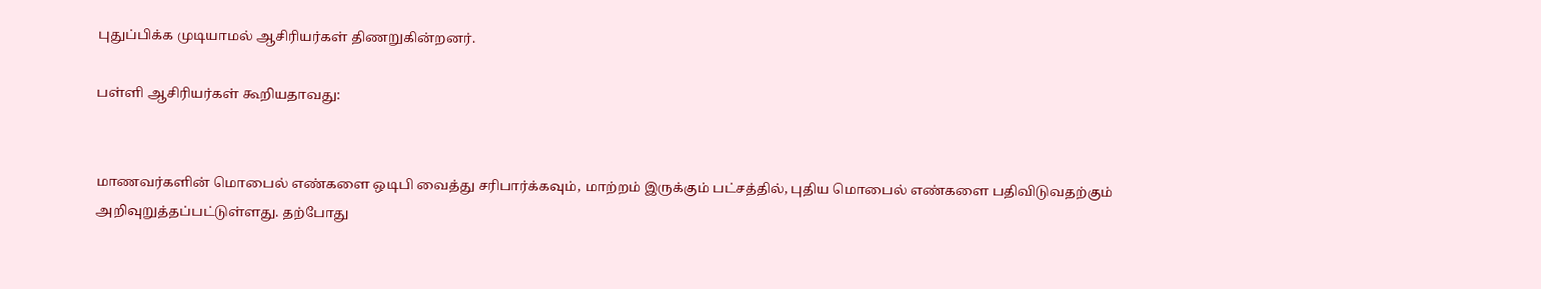புதுப்பிக்க முடியாமல் ஆசிரியர்கள் திணறுகின்றனர்.

பள்ளி ஆசிரியர்கள் கூறியதாவது:


மாணவர்களின் மொபைல் எண்களை ஒடிபி வைத்து சரிபார்க்கவும், மாற்றம் இருக்கும் பட்சத்தில், புதிய மொபைல் எண்களை பதிவிடுவதற்கும் அறிவுறுத்தப்பட்டுள்ளது. தற்போது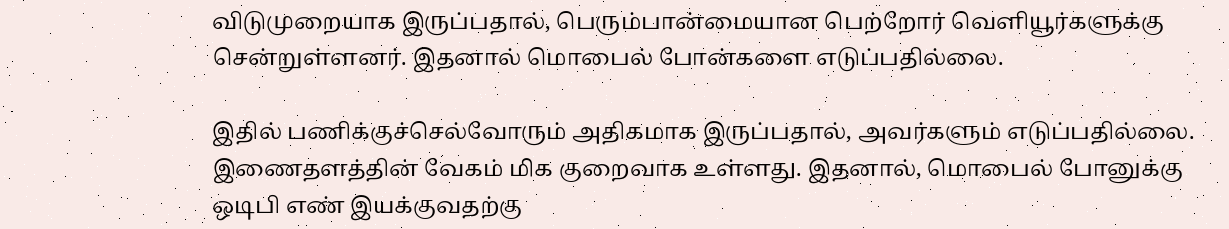விடுமுறையாக இருப்பதால், பெரும்பான்மையான பெற்றோர் வெளியூர்களுக்கு சென்றுள்ளனர். இதனால் மொபைல் போன்களை எடுப்பதில்லை.

இதில் பணிக்குச்செல்வோரும் அதிகமாக இருப்பதால், அவர்களும் எடுப்பதில்லை. இணைதளத்தின் வேகம் மிக குறைவாக உள்ளது. இதனால், மொபைல் போனுக்கு ஒடிபி எண் இயக்குவதற்கு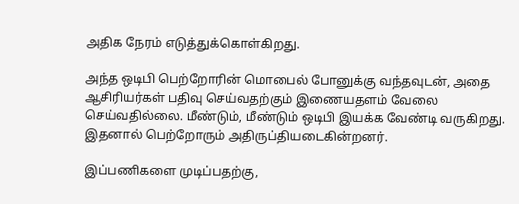அதிக நேரம் எடுத்துக்கொள்கிறது.

அந்த ஒடிபி பெற்றோரின் மொபைல் போனுக்கு வந்தவுடன், அதை ஆசிரியர்கள் பதிவு செய்வதற்கும் இணையதளம் வேலை செய்வதில்லை. மீண்டும், மீண்டும் ஒடிபி இயக்க வேண்டி வருகிறது. இதனால் பெற்றோரும் அதிருப்தியடைகின்றனர்.

இப்பணிகளை முடிப்பதற்கு,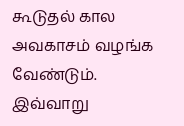கூடுதல் கால அவகாசம் வழங்க வேண்டும்.
இவ்வாறு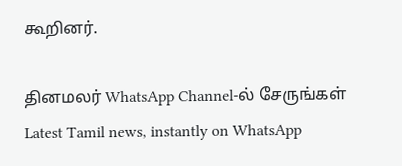கூறினர்.

தினமலர் WhatsApp Channel-ல் சேருங்கள்
Latest Tamil news, instantly on WhatsApp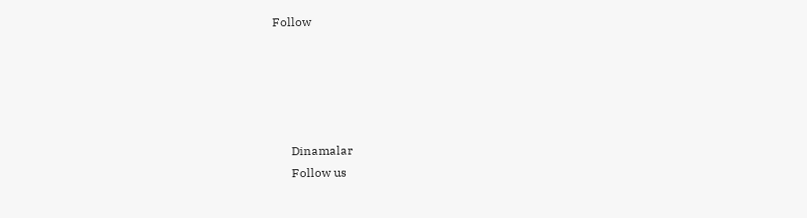Follow





      Dinamalar
      Follow us